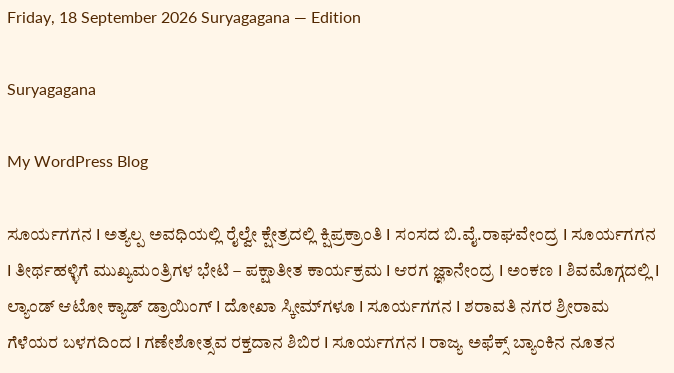Friday, 18 September 2026 Suryagagana — Edition

Suryagagana

My WordPress Blog

ಸೂರ್ಯಗಗನ I ಅತ್ಯಲ್ಪ ಅವಧಿಯಲ್ಲಿ ರೈಲ್ವೇ ಕ್ಷೇತ್ರದಲ್ಲಿ ಕ್ಷಿಪ್ರಕ್ರಾಂತಿ I ಸಂಸದ ಬಿ.ವೈ.ರಾಘವೇಂದ್ರ I ಸೂರ್ಯಗಗನ I ತೀರ್ಥಹಳ್ಳಿಗೆ ಮುಖ್ಯಮಂತ್ರಿಗಳ ಭೇಟಿ – ಪಕ್ಷಾತೀತ ಕಾರ್ಯಕ್ರಮ I ಆರಗ ಜ್ಞಾನೇಂದ್ರ I ಅಂಕಣ I ಶಿವಮೊಗ್ಗದಲ್ಲಿ I ಲ್ಯಾಂಡ್ ಆಟೋ ಕ್ಯಾಡ್ ಡ್ರಾಯಿಂಗ್ I ದೋಖಾ ಸ್ಕೀಮ್‌ಗಳೂ I ಸೂರ್ಯಗಗನ I ಶರಾವತಿ ನಗರ ಶ್ರೀರಾಮ ಗೆಳೆಯರ ಬಳಗದಿಂದ I ಗಣೇಶೋತ್ಸವ ರಕ್ತದಾನ ಶಿಬಿರ I ಸೂರ್ಯಗಗನ I ರಾಜ್ಯ ಅಫೆಕ್ಸ್ ಬ್ಯಾಂಕಿನ ನೂತನ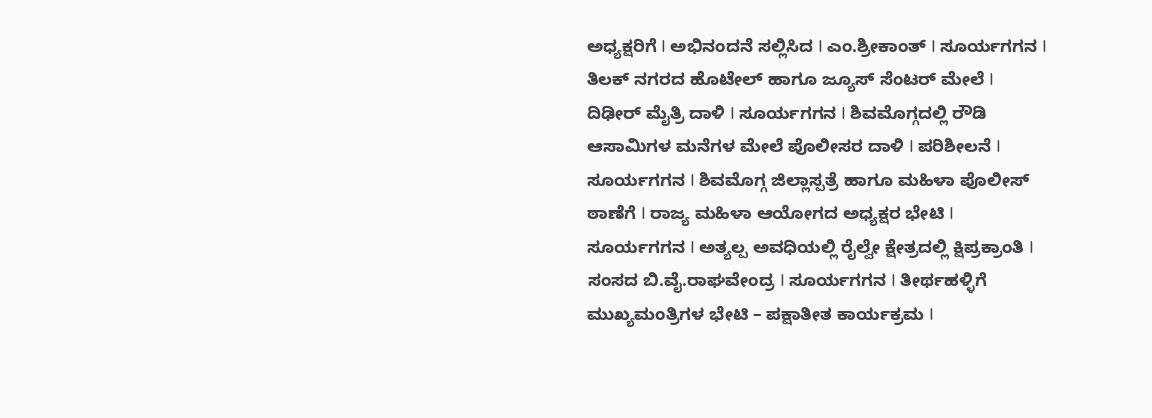ಅಧ್ಯಕ್ಷರಿಗೆ I ಅಭಿನಂದನೆ ಸಲ್ಲಿಸಿದ I ಎಂ.ಶ್ರೀಕಾಂತ್ I ಸೂರ್ಯಗಗನ I ತಿಲಕ್ ನಗರದ ಹೊಟೇಲ್‌ ಹಾಗೂ ಜ್ಯೂಸ್ ಸೆಂಟರ್ ಮೇಲೆ I ದಿಢೀರ್ ಮೈತ್ರಿ ದಾಳಿ I ಸೂರ್ಯಗಗನ I ಶಿವಮೊಗ್ಗದಲ್ಲಿ ರೌಡಿ ಆಸಾಮಿಗಳ ಮನೆಗಳ ಮೇಲೆ ಪೊಲೀಸರ ದಾಳಿ I ಪರಿಶೀಲನೆ I ಸೂರ್ಯಗಗನ I ಶಿವಮೊಗ್ಗ ಜಿಲ್ಲಾಸ್ಪತ್ರೆ ಹಾಗೂ ಮಹಿಳಾ ಪೊಲೀಸ್ ಠಾಣೆಗೆ I ರಾಜ್ಯ ಮಹಿಳಾ ಆಯೋಗದ ಅಧ್ಯಕ್ಷರ ಭೇಟಿ I ಸೂರ್ಯಗಗನ I ಅತ್ಯಲ್ಪ ಅವಧಿಯಲ್ಲಿ ರೈಲ್ವೇ ಕ್ಷೇತ್ರದಲ್ಲಿ ಕ್ಷಿಪ್ರಕ್ರಾಂತಿ I ಸಂಸದ ಬಿ.ವೈ.ರಾಘವೇಂದ್ರ I ಸೂರ್ಯಗಗನ I ತೀರ್ಥಹಳ್ಳಿಗೆ ಮುಖ್ಯಮಂತ್ರಿಗಳ ಭೇಟಿ – ಪಕ್ಷಾತೀತ ಕಾರ್ಯಕ್ರಮ I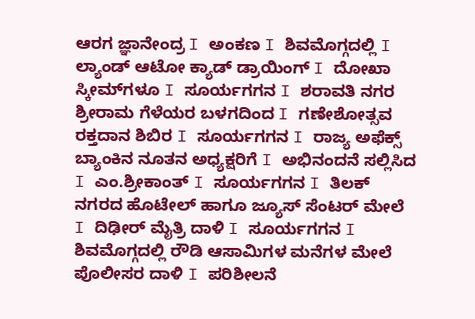ಆರಗ ಜ್ಞಾನೇಂದ್ರ I ಅಂಕಣ I ಶಿವಮೊಗ್ಗದಲ್ಲಿ I ಲ್ಯಾಂಡ್ ಆಟೋ ಕ್ಯಾಡ್ ಡ್ರಾಯಿಂಗ್ I ದೋಖಾ ಸ್ಕೀಮ್‌ಗಳೂ I ಸೂರ್ಯಗಗನ I ಶರಾವತಿ ನಗರ ಶ್ರೀರಾಮ ಗೆಳೆಯರ ಬಳಗದಿಂದ I ಗಣೇಶೋತ್ಸವ ರಕ್ತದಾನ ಶಿಬಿರ I ಸೂರ್ಯಗಗನ I ರಾಜ್ಯ ಅಫೆಕ್ಸ್ ಬ್ಯಾಂಕಿನ ನೂತನ ಅಧ್ಯಕ್ಷರಿಗೆ I ಅಭಿನಂದನೆ ಸಲ್ಲಿಸಿದ I ಎಂ.ಶ್ರೀಕಾಂತ್ I ಸೂರ್ಯಗಗನ I ತಿಲಕ್ ನಗರದ ಹೊಟೇಲ್‌ ಹಾಗೂ ಜ್ಯೂಸ್ ಸೆಂಟರ್ ಮೇಲೆ I ದಿಢೀರ್ ಮೈತ್ರಿ ದಾಳಿ I ಸೂರ್ಯಗಗನ I ಶಿವಮೊಗ್ಗದಲ್ಲಿ ರೌಡಿ ಆಸಾಮಿಗಳ ಮನೆಗಳ ಮೇಲೆ ಪೊಲೀಸರ ದಾಳಿ I ಪರಿಶೀಲನೆ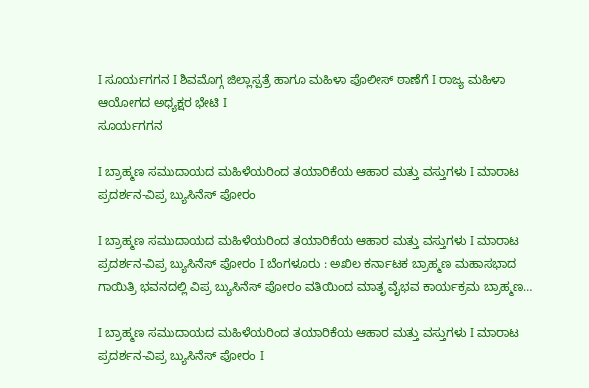I ಸೂರ್ಯಗಗನ I ಶಿವಮೊಗ್ಗ ಜಿಲ್ಲಾಸ್ಪತ್ರೆ ಹಾಗೂ ಮಹಿಳಾ ಪೊಲೀಸ್ ಠಾಣೆಗೆ I ರಾಜ್ಯ ಮಹಿಳಾ ಆಯೋಗದ ಅಧ್ಯಕ್ಷರ ಭೇಟಿ I
ಸೂರ್ಯಗಗನ

I ಬ್ರಾಹ್ಮಣ ಸಮುದಾಯದ ಮಹಿಳೆಯರಿಂದ ತಯಾರಿಕೆಯ ಆಹಾರ ಮತ್ತು ವಸ್ತುಗಳು I ಮಾರಾಟ ಪ್ರದರ್ಶನ-ವಿಪ್ರ ಬ್ಯುಸಿನೆಸ್ ಪೋರಂ

I ಬ್ರಾಹ್ಮಣ ಸಮುದಾಯದ ಮಹಿಳೆಯರಿಂದ ತಯಾರಿಕೆಯ ಆಹಾರ ಮತ್ತು ವಸ್ತುಗಳು I ಮಾರಾಟ ಪ್ರದರ್ಶನ-ವಿಪ್ರ ಬ್ಯುಸಿನೆಸ್ ಪೋರಂ I ಬೆಂಗಳೂರು : ಅಖಿಲ ಕರ್ನಾಟಕ ಬ್ರಾಹ್ಮಣ ಮಹಾಸಭಾದ ಗಾಯಿತ್ರಿ ಭವನದಲ್ಲಿ ವಿಪ್ರ ಬ್ಯುಸಿನೆಸ್ ಪೋರಂ ವತಿಯಿಂದ ಮಾತೃ ವೈಭವ ಕಾರ್ಯಕ್ರಮ ಬ್ರಾಹ್ಮಣ…

I ಬ್ರಾಹ್ಮಣ ಸಮುದಾಯದ ಮಹಿಳೆಯರಿಂದ ತಯಾರಿಕೆಯ ಆಹಾರ ಮತ್ತು ವಸ್ತುಗಳು I ಮಾರಾಟ ಪ್ರದರ್ಶನ-ವಿಪ್ರ ಬ್ಯುಸಿನೆಸ್ ಪೋರಂ I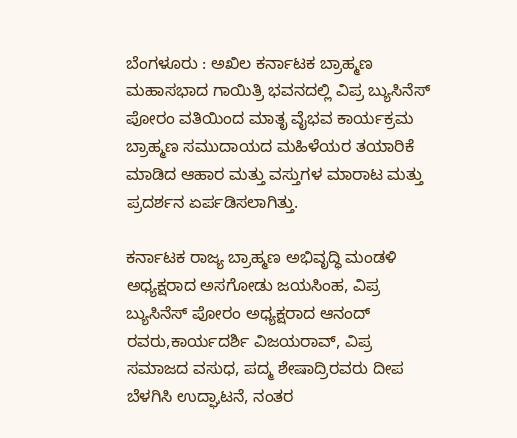ಬೆಂಗಳೂರು : ಅಖಿಲ ಕರ್ನಾಟಕ ಬ್ರಾಹ್ಮಣ ಮಹಾಸಭಾದ ಗಾಯಿತ್ರಿ ಭವನದಲ್ಲಿ ವಿಪ್ರ ಬ್ಯುಸಿನೆಸ್ ಪೋರಂ ವತಿಯಿಂದ ಮಾತೃ ವೈಭವ ಕಾರ್ಯಕ್ರಮ ಬ್ರಾಹ್ಮಣ ಸಮುದಾಯದ ಮಹಿಳೆಯರ ತಯಾರಿಕೆ ಮಾಡಿದ ಆಹಾರ ಮತ್ತು ವಸ್ತುಗಳ ಮಾರಾಟ ಮತ್ತು ಪ್ರದರ್ಶನ ಏರ್ಪಡಿಸಲಾಗಿತ್ತು.

ಕರ್ನಾಟಕ ರಾಜ್ಯ ಬ್ರಾಹ್ಮಣ ಅಭಿವೃದ್ಧಿ ಮಂಡಳಿ ಅಧ್ಯಕ್ಷರಾದ ಅಸಗೋಡು ಜಯಸಿಂಹ, ವಿಪ್ರ ಬ್ಯುಸಿನೆಸ್ ಪೋರಂ ಅಧ್ಯಕ್ಷರಾದ ಆನಂದ್ ರವರು,ಕಾರ್ಯದರ್ಶಿ ವಿಜಯರಾವ್, ವಿಪ್ರ ಸಮಾಜದ ವಸುಧ, ಪದ್ಮ ಶೇಷಾದ್ರಿರವರು ದೀಪ ಬೆಳಗಿಸಿ ಉದ್ಘಾಟನೆ, ನಂತರ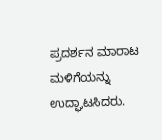ಪ್ರದರ್ಶನ ಮಾರಾಟ ಮಳಿಗೆಯನ್ನು ಉದ್ಘಾಟಸಿದರು.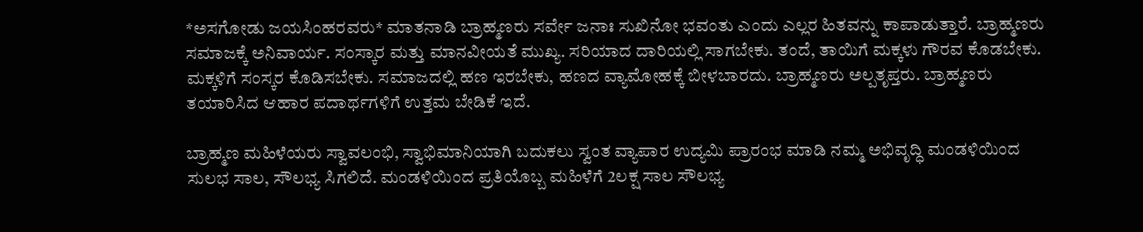*ಅಸಗೋಡು ಜಯಸಿಂಹರವರು* ಮಾತನಾಡಿ ಬ್ರಾಹ್ಮಣರು ಸರ್ವೇ ಜನಾಃ ಸುಖಿನೋ ಭವಂತು ಎಂದು ಎಲ್ಲರ ಹಿತವನ್ನು ಕಾಪಾಡುತ್ತಾರೆ. ಬ್ರಾಹ್ಮಣರು ಸಮಾಜಕ್ಕೆ ಅನಿವಾರ್ಯ. ಸಂಸ್ಕಾರ ಮತ್ತು ಮಾನವೀಯತೆ ಮುಖ್ಯ. ಸರಿಯಾದ ದಾರಿಯಲ್ಲಿ ಸಾಗಬೇಕು. ತಂದೆ, ತಾಯಿಗೆ ಮಕ್ಕಳು ಗೌರವ ಕೊಡಬೇಕು. ಮಕ್ಕಳಿಗೆ ಸಂಸ್ಕರ ಕೊಡಿಸಬೇಕು. ಸಮಾಜದಲ್ಲಿ ಹಣ ಇರಬೇಕು, ಹಣದ ವ್ಯಾಮೋಹಕ್ಕೆ ಬೀಳಬಾರದು. ಬ್ರಾಹ್ಮಣರು ಅಲ್ಪತೃಪ್ತರು. ಬ್ರಾಹ್ಮಣರು ತಯಾರಿಸಿದ ಆಹಾರ ಪದಾರ್ಥಗಳಿಗೆ ಉತ್ತಮ ಬೇಡಿಕೆ ಇದೆ.

ಬ್ರಾಹ್ಮಣ ಮಹಿಳೆಯರು ಸ್ವಾವಲಂಭಿ, ಸ್ವಾಭಿಮಾನಿಯಾಗಿ ಬದುಕಲು ಸ್ವಂತ ವ್ಯಾಪಾರ ಉದ್ಯಮಿ ಪ್ರಾರಂಭ ಮಾಡಿ ನಮ್ಮ ಅಭಿವೃದ್ಧಿ ಮಂಡಳಿಯಿಂದ ಸುಲಭ ಸಾಲ, ಸೌಲಭ್ಯ ಸಿಗಲಿದೆ. ಮಂಡಳಿಯಿಂದ ಪ್ರತಿಯೊಬ್ಬ ಮಹಿಳೆಗೆ 2ಲಕ್ಷ ಸಾಲ ಸೌಲಭ್ಯ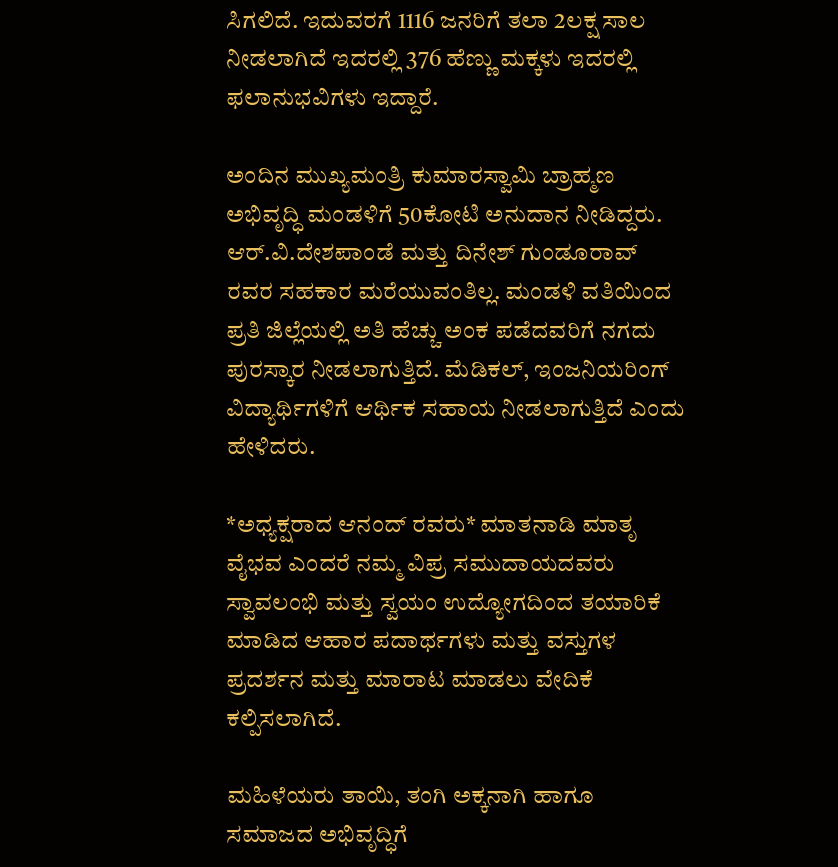ಸಿಗಲಿದೆ. ಇದುವರಗೆ 1116 ಜನರಿಗೆ ತಲಾ 2ಲಕ್ಷ ಸಾಲ ನೀಡಲಾಗಿದೆ ಇದರಲ್ಲಿ 376 ಹೆಣ್ಣು ಮಕ್ಕಳು ಇದರಲ್ಲಿ ಫಲಾನುಭವಿಗಳು ಇದ್ದಾರೆ.

ಅಂದಿನ ಮುಖ್ಯಮಂತ್ರಿ ಕುಮಾರಸ್ವಾಮಿ ಬ್ರಾಹ್ಮಣ ಅಭಿವೃದ್ಧಿ ಮಂಡಳಿಗೆ 50ಕೋಟಿ ಅನುದಾನ ನೀಡಿದ್ದರು. ಆರ್.ವಿ.ದೇಶಪಾಂಡೆ ಮತ್ತು ದಿನೇಶ್ ಗುಂಡೂರಾವ್ ರವರ ಸಹಕಾರ ಮರೆಯುವಂತಿಲ್ಲ. ಮಂಡಳಿ ವತಿಯಿಂದ ಪ್ರತಿ ಜಿಲ್ಲೆಯಲ್ಲಿ ಅತಿ ಹೆಚ್ಚು ಅಂಕ ಪಡೆದವರಿಗೆ ನಗದು ಪುರಸ್ಕಾರ ನೀಡಲಾಗುತ್ತಿದೆ. ಮೆಡಿಕಲ್, ಇಂಜನಿಯರಿಂಗ್ ವಿದ್ಯಾರ್ಥಿಗಳಿಗೆ ಆರ್ಥಿಕ ಸಹಾಯ ನೀಡಲಾಗುತ್ತಿದೆ ಎಂದು ಹೇಳಿದರು.

*ಅಧ್ಯಕ್ಷರಾದ ಆನಂದ್ ರವರು* ಮಾತನಾಡಿ ಮಾತೃ ವೈಭವ ಎಂದರೆ ನಮ್ಮ ವಿಪ್ರ ಸಮುದಾಯದವರು ಸ್ವಾವಲಂಭಿ ಮತ್ತು ಸ್ವಯಂ ಉದ್ಯೋಗದಿಂದ ತಯಾರಿಕೆ ಮಾಡಿದ ಆಹಾರ ಪದಾರ್ಥಗಳು ಮತ್ತು ವಸ್ತುಗಳ ಪ್ರದರ್ಶನ ಮತ್ತು ಮಾರಾಟ ಮಾಡಲು ವೇದಿಕೆ ಕಲ್ಪಿಸಲಾಗಿದೆ.

ಮಹಿಳೆಯರು ತಾಯಿ, ತಂಗಿ ಅಕ್ಕನಾಗಿ ಹಾಗೂ ಸಮಾಜದ ಅಭಿವೃದ್ಧಿಗೆ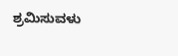ಶ್ರಮಿಸುವಳು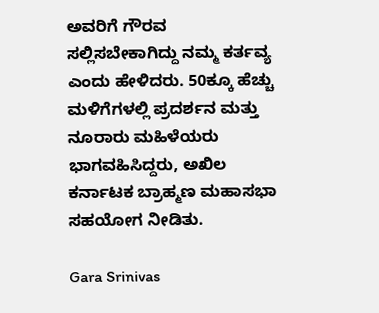ಅವರಿಗೆ ಗೌರವ ಸಲ್ಲಿಸಬೇಕಾಗಿದ್ದು ನಮ್ಮ ಕರ್ತವ್ಯ ಎಂದು ಹೇಳಿದರು. 50ಕ್ಕೂ ಹೆಚ್ಚು ಮಳಿಗೆಗಳಲ್ಲಿ ಪ್ರದರ್ಶನ ಮತ್ತು ನೂರಾರು ಮಹಿಳೆಯರು ಭಾಗವಹಿಸಿದ್ದರು, ಅಖಿಲ ಕರ್ನಾಟಕ ಬ್ರಾಹ್ಮಣ ಮಹಾಸಭಾ ಸಹಯೋಗ ನೀಡಿತು.

Gara Srinivas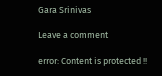Gara Srinivas

Leave a comment

error: Content is protected !!